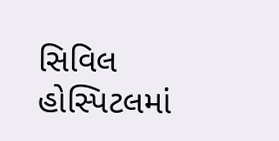સિવિલ હોસ્પિટલમાં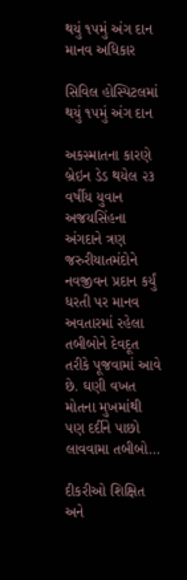થયું ૧૫મું અંગ દાન
માનવ અધિકાર

સિવિલ હોસ્પિટલમાં થયું ૧૫મું અંગ દાન

અકસ્માતના કારણે બ્રેઇન ડેડ થયેલ ૨૩ વર્ષીય યુવાન અજયસિંહના અંગદાને ત્રણ જરુરીયાતમંદોને નવજીવન પ્રદાન કર્યું ધરતી પર માનવ અવતારમાં રહેલા તબીબોને દેવદૂત તરીકે પૂજવામાં આવે છે. ઘણી વખત મોતના મુખમાંથી પણ દર્દીને પાછો લાવવામા તબીબો…

દીકરીઓ શિક્ષિત અને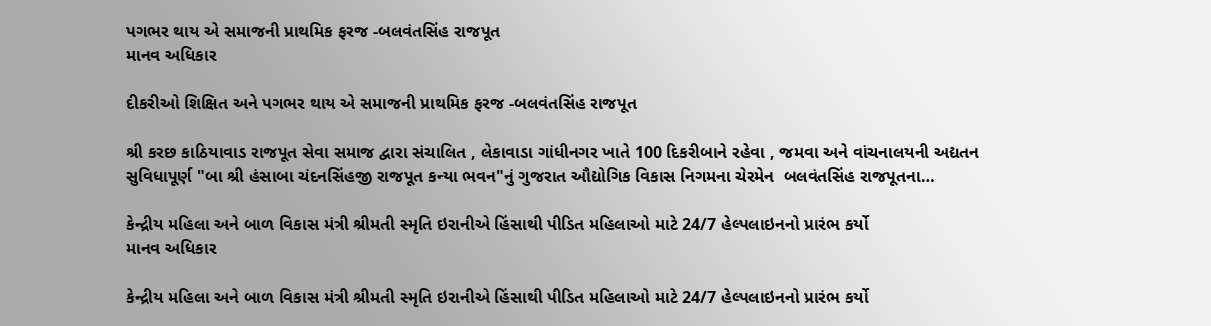પગભર થાય એ સમાજની પ્રાથમિક ફરજ -બલવંતસિંહ રાજપૂત
માનવ અધિકાર

દીકરીઓ શિક્ષિત અને પગભર થાય એ સમાજની પ્રાથમિક ફરજ -બલવંતસિંહ રાજપૂત

શ્રી કરછ કાઠિયાવાડ રાજપૂત સેવા સમાજ દ્વારા સંચાલિત , લેકાવાડા ગાંધીનગર ખાતે 100 દિકરીબાને રહેવા , જમવા અને વાંચનાલયની અદ્યતન સુવિધાપૂર્ણ "બા શ્રી હંસાબા ચંદનસિંહજી રાજપૂત કન્યા ભવન"નું ગુજરાત ઔદ્યોગિક વિકાસ નિગમના ચેરમેન  બલવંતસિંહ રાજપૂતના…

કેન્દ્રીય મહિલા અને બાળ વિકાસ મંત્રી શ્રીમતી સ્મૃતિ ઇરાનીએ હિંસાથી પીડિત મહિલાઓ માટે 24/7 હેલ્પલાઇનનો પ્રારંભ કર્યો
માનવ અધિકાર

કેન્દ્રીય મહિલા અને બાળ વિકાસ મંત્રી શ્રીમતી સ્મૃતિ ઇરાનીએ હિંસાથી પીડિત મહિલાઓ માટે 24/7 હેલ્પલાઇનનો પ્રારંભ કર્યો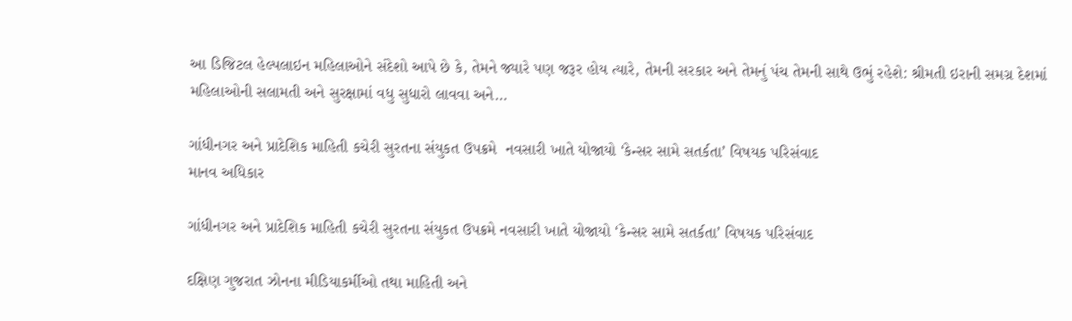આ ડિજિટલ હેલ્પલાઇન મહિલાઓને સંદેશો આપે છે કે, તેમને જ્યારે પણ જરૂર હોય ત્યારે, તેમની સરકાર અને તેમનું પંચ તેમની સાથે ઉભું રહેશે: શ્રીમતી ઇરાની સમગ્ર દેશમાં મહિલાઓની સલામતી અને સુરક્ષામાં વધુ સુધારો લાવવા અને…

ગાંધીનગર અને પ્રાદેશિક માહિતી કચેરી સુરતના સંયુકત ઉપક્રમે  નવસારી ખાતે યોજાયો ‘કેન્સર સામે સતર્કતા’ વિષયક પરિસંવાદ
માનવ અધિકાર

ગાંધીનગર અને પ્રાદેશિક માહિતી કચેરી સુરતના સંયુકત ઉપક્રમે નવસારી ખાતે યોજાયો ‘કેન્સર સામે સતર્કતા’ વિષયક પરિસંવાદ

દક્ષિણ ગુજરાત ઝોનના મીડિયાકર્મીઓ તથા માહિતી અને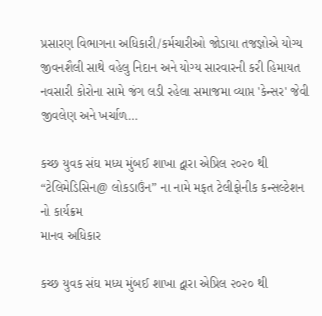પ્રસારણ વિભાગના અધિકારી/કર્મચારીઓ જોડાયા તજજ્ઞોએ યોગ્ય જીવનશૈલી સાથે વહેલુ નિદાન અને યોગ્ય સારવારની કરી હિમાયત નવસારી કોરોના સામે જંગ લડી રહેલા સમાજમા વ્યાપ્ત 'કેન્સર' જેવી જીવલેણ અને ખર્ચાળ…

કચ્છ યુવક સંઘ મધ્ય મુંબઈ શાખા દ્વારા એપ્રિલ ૨૦૨૦ થી  “ટેલિમેડિસિન@ લોકડાઉંન” ના નામે મફત ટેલીફોનીક કન્સલ્ટેશન નો કાર્યક્રમ
માનવ અધિકાર

કચ્છ યુવક સંઘ મધ્ય મુંબઈ શાખા દ્વારા એપ્રિલ ૨૦૨૦ થી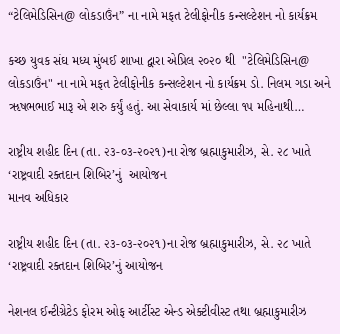“ટેલિમેડિસિન@ લોકડાઉંન” ના નામે મફત ટેલીફોનીક કન્સલ્ટેશન નો કાર્યક્રમ

કચ્છ યુવક સંઘ મધ્ય મુંબઈ શાખા દ્વારા એપ્રિલ ૨૦૨૦ થી  "ટેલિમેડિસિન@ લોકડાઉંન" ના નામે મફત ટેલીફોનીક કન્સલ્ટેશન નો કાર્યક્રમ ડો. નિલમ ગડા અને ૠષભભાઈ મારૂ એ શરુ કર્યું હતું. આ સેવાકાર્ય માં છેલ્લા ૧૫ મહિનાથી…

રાષ્ટ્રીય શહીદ દિન (તા. ૨૩-૦૩-૨૦૨૧)ના રોજ બ્રહ્માકુમારીઝ, સે. ૨૮ ખાતે ‘રાષ્ટ્રવાદી રક્તદાન શિબિર’નું  આયોજન
માનવ અધિકાર

રાષ્ટ્રીય શહીદ દિન (તા. ૨૩-૦૩-૨૦૨૧)ના રોજ બ્રહ્માકુમારીઝ, સે. ૨૮ ખાતે ‘રાષ્ટ્રવાદી રક્તદાન શિબિર’નું આયોજન

નેશનલ ઈન્ટીગ્રેટેડ ફોરમ ઓફ આર્ટીસ્ટ એન્ડ એક્ટીવીસ્ટ તથા બ્રહ્માકુમારીઝ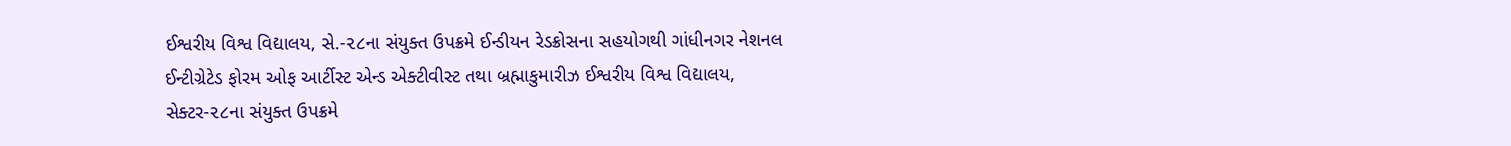ઈશ્વરીય વિશ્વ વિદ્યાલય, સે.-૨૮ના સંયુક્ત ઉપક્રમે ઈન્ડીયન રેડક્રોસના સહયોગથી ગાંધીનગર નેશનલ ઈન્ટીગ્રેટેડ ફોરમ ઓફ આર્ટીસ્ટ એન્ડ એક્ટીવીસ્ટ તથા બ્રહ્માકુમારીઝ ઈશ્વરીય વિશ્વ વિદ્યાલય, સેક્ટર-૨૮ના સંયુક્ત ઉપક્રમે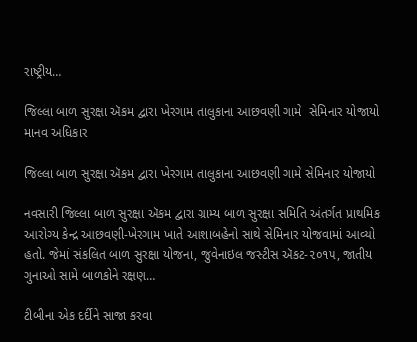રાષ્ટ્રીય…

જિલ્લા બાળ સુરક્ષા ઍકમ દ્વારા ખેરગામ તાલુકાના આછવણી ગામે  સેમિનાર યોજાયો
માનવ અધિકાર

જિલ્લા બાળ સુરક્ષા ઍકમ દ્વારા ખેરગામ તાલુકાના આછવણી ગામે સેમિનાર યોજાયો

નવસારી જિલ્લા બાળ સુરક્ષા ઍકમ દ્વારા ગ્રામ્ય બાળ સુરક્ષા સમિતિ અંતર્ગત પ્રાથમિક આરોગ્ય કેન્દ્ર આછવણી-ખેરગામ ખાતે આશાબહેનો સાથે સેમિનાર યોજવામાં આવ્યો હતો. જેમાં સંકલિત બાળ સુરક્ષા યોજના, જુવેનાઇલ જસ્ટીસ ઍકટ-૨૦૧૫, જાતીય ગુનાઓ સામે બાળકોને રક્ષણ…

ટીબીના એક દર્દીને સાજા કરવા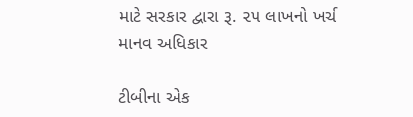માટે સરકાર દ્વારા રૂ. ૨૫ લાખનો ખર્ચ
માનવ અધિકાર

ટીબીના એક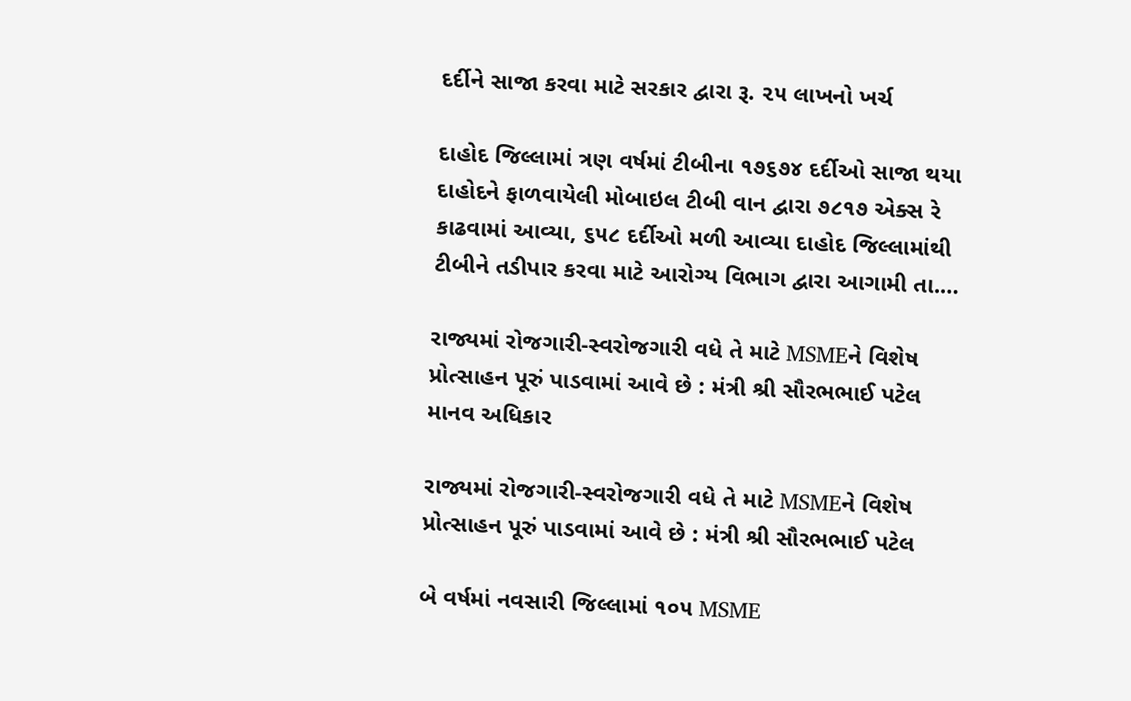દર્દીને સાજા કરવા માટે સરકાર દ્વારા રૂ. ૨૫ લાખનો ખર્ચ

દાહોદ જિલ્લામાં ત્રણ વર્ષમાં ટીબીના ૧૭૬૭૪ દર્દીઓ સાજા થયા દાહોદને ફાળવાયેલી મોબાઇલ ટીબી વાન દ્વારા ૭૮૧૭ એક્સ રે કાઢવામાં આવ્યા, ૬૫૮ દર્દીઓ મળી આવ્યા દાહોદ જિલ્લામાંથી ટીબીને તડીપાર કરવા માટે આરોગ્ય વિભાગ દ્વારા આગામી તા.…

રાજ્યમાં રોજગારી-સ્વરોજગારી વધે તે માટે MSMEને વિશેષ પ્રોત્સાહન પૂરું પાડવામાં આવે છે : મંત્રી શ્રી સૌરભભાઈ પટેલ
માનવ અધિકાર

રાજ્યમાં રોજગારી-સ્વરોજગારી વધે તે માટે MSMEને વિશેષ પ્રોત્સાહન પૂરું પાડવામાં આવે છે : મંત્રી શ્રી સૌરભભાઈ પટેલ

બે વર્ષમાં નવસારી જિલ્લામાં ૧૦૫ MSME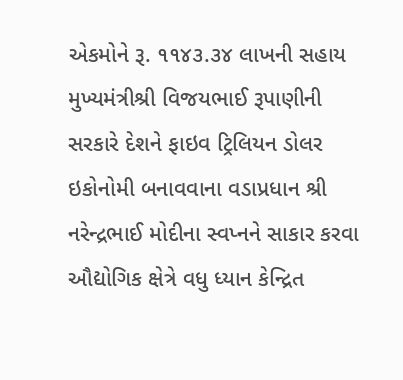એકમોને રૂ. ૧૧૪૩.૩૪ લાખની સહાય મુખ્યમંત્રીશ્રી વિજયભાઈ રૂપાણીની સરકારે દેશને ફાઇવ ટ્રિલિયન ડોલર ઇકોનોમી બનાવવાના વડાપ્રધાન શ્રી નરેન્દ્રભાઈ મોદીના સ્વપ્નને સાકાર કરવા ઔદ્યોગિક ક્ષેત્રે વધુ ધ્યાન કેન્દ્રિત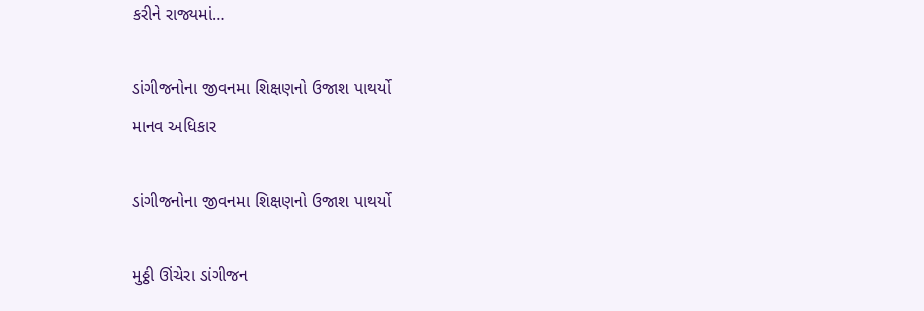કરીને રાજ્યમાં…

ડાંગીજનોના જીવનમા શિક્ષણનો ઉજાશ પાથર્યો
માનવ અધિકાર

ડાંગીજનોના જીવનમા શિક્ષણનો ઉજાશ પાથર્યો

મુઠ્ઠી ઊંચેરા ડાંગીજન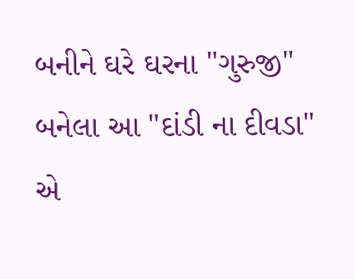બનીને ઘરે ઘરના "ગુરુજી" બનેલા આ "દાંડી ના દીવડા" એ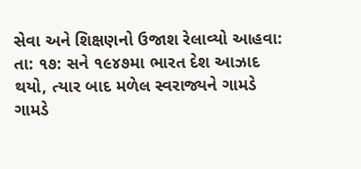સેવા અને શિક્ષણનો ઉજાશ રેલાવ્યો આહવા: તા: ૧૭: સને ૧૯૪૭મા ભારત દેશ આઝાદ થયો, ત્યાર બાદ મળેલ સ્વરાજ્યને ગામડે ગામડે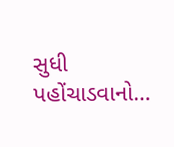સુધી પહોંચાડવાનો…